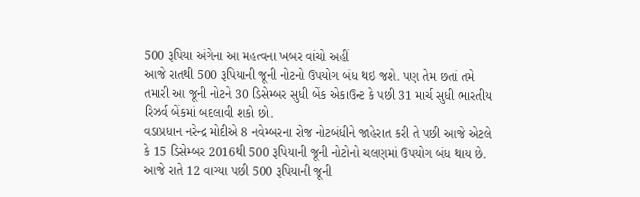500 રૂપિયા અંગેના આ મહત્વના ખબર વાંચો અહીં
આજે રાતથી 500 રૂપિયાની જૂની નોટનો ઉપયોગ બંધ થઇ જશે. પણ તેમ છતાં તમે તમારી આ જૂની નોટને 30 ડિસેમ્બર સુધી બેંક એકાઉન્ટ કે પછી 31 માર્ચ સુધી ભારતીય રિઝર્વ બેંકમાં બદલાવી શકો છો.
વડાપ્રધાન નરેન્દ્ર મોદીએ 8 નવેમ્બરના રોજ નોટબંધીને જાહેરાત કરી તે પછી આજે એટલે કે 15 ડિસેમ્બર 2016થી 500 રૂપિયાની જૂની નોટોનો ચલણમાં ઉપયોગ બંધ થાય છે. આજે રાતે 12 વાગ્યા પછી 500 રૂપિયાની જૂની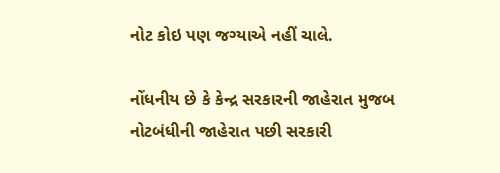નોટ કોઇ પણ જગ્યાએ નહીં ચાલે.

નોંધનીય છે કે કેન્દ્ર સરકારની જાહેરાત મુજબ નોટબંધીની જાહેરાત પછી સરકારી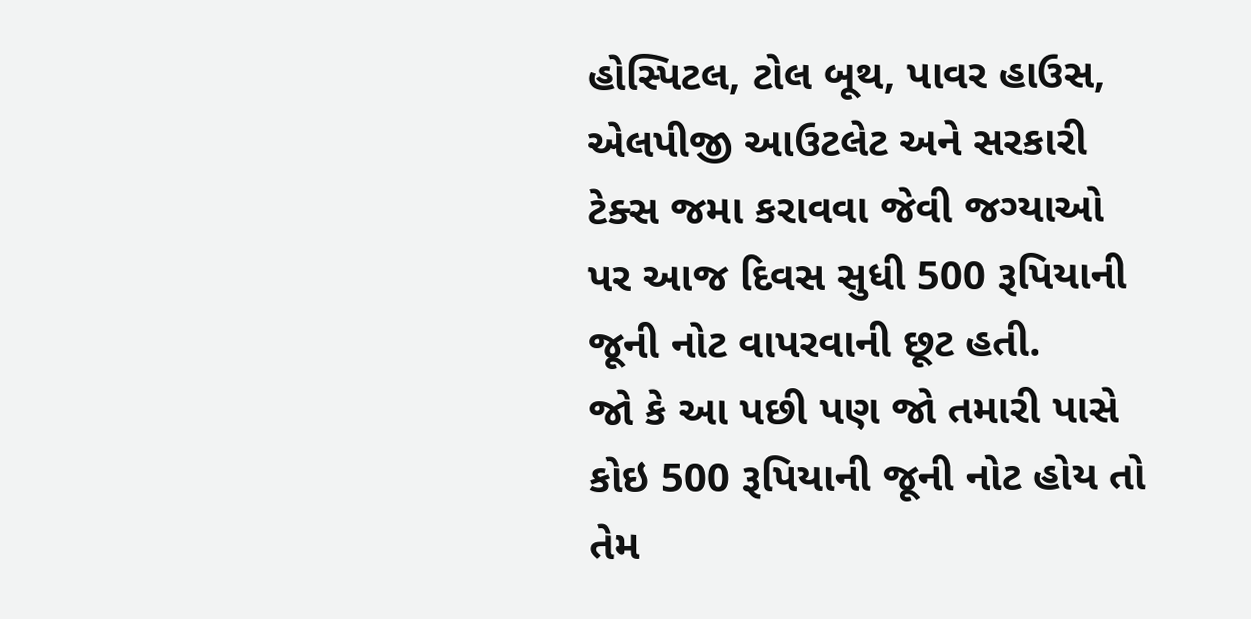હોસ્પિટલ, ટોલ બૂથ, પાવર હાઉસ, એલપીજી આઉટલેટ અને સરકારી ટેક્સ જમા કરાવવા જેવી જગ્યાઓ પર આજ દિવસ સુધી 500 રૂપિયાની જૂની નોટ વાપરવાની છૂટ હતી.
જો કે આ પછી પણ જો તમારી પાસે કોઇ 500 રૂપિયાની જૂની નોટ હોય તો તેમ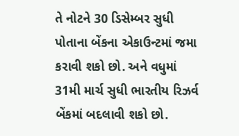તે નોટને 30 ડિસેમ્બર સુધી પોતાના બેંકના એકાઉન્ટમાં જમા કરાવી શકો છો. અને વધુમાં 31મી માર્ચ સુધી ભારતીય રિઝર્વ બેંકમાં બદલાવી શકો છો.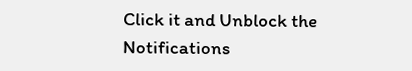Click it and Unblock the Notifications